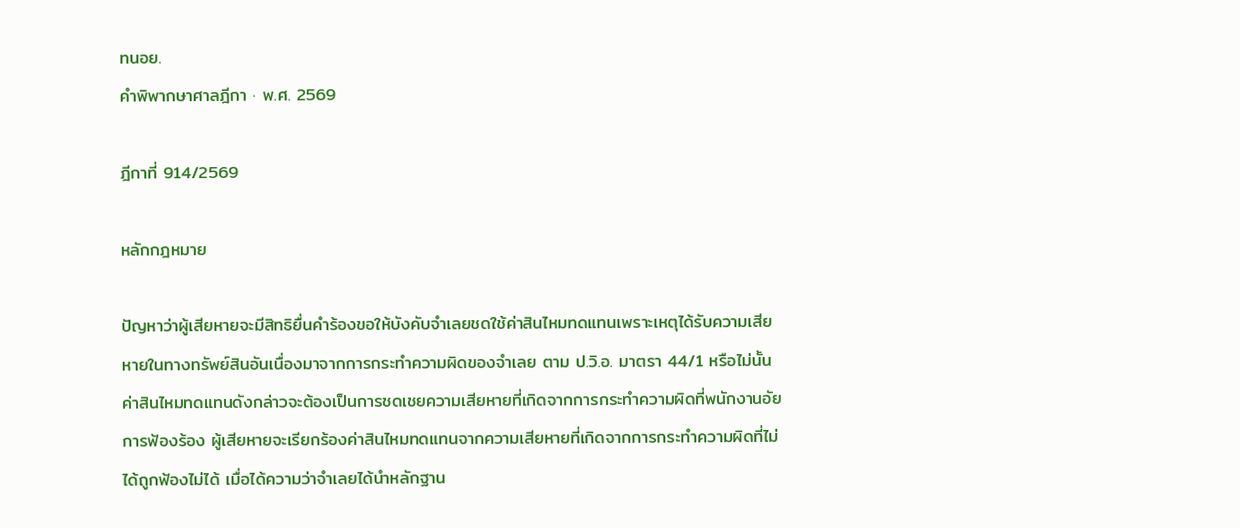ทนอย.
คำพิพากษาศาลฎีกา · พ.ศ. 2569

ฎีกาที่ 914/2569

หลักกฎหมาย

ปัญหาว่าผู้เสียหายจะมีสิทธิยื่นคำร้องขอให้บังคับจำเลยชดใช้ค่าสินไหมทดแทนเพราะเหตุได้รับความเสียหายในทางทรัพย์สินอันเนื่องมาจากการกระทำความผิดของจำเลย ตาม ป.วิ.อ. มาตรา 44/1 หรือไม่นั้น ค่าสินไหมทดแทนดังกล่าวจะต้องเป็นการชดเชยความเสียหายที่เกิดจากการกระทำความผิดที่พนักงานอัยการฟ้องร้อง ผู้เสียหายจะเรียกร้องค่าสินไหมทดแทนจากความเสียหายที่เกิดจากการกระทำความผิดที่ไม่ได้ถูกฟ้องไม่ได้ เมื่อได้ความว่าจำเลยได้นำหลักฐาน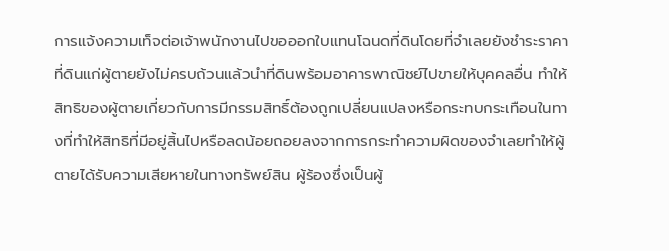การแจ้งความเท็จต่อเจ้าพนักงานไปขอออกใบแทนโฉนดที่ดินโดยที่จำเลยยังชำระราคาที่ดินแก่ผู้ตายยังไม่ครบถ้วนแล้วนำที่ดินพร้อมอาคารพาณิชย์ไปขายให้บุคคลอื่น ทำให้สิทธิของผู้ตายเกี่ยวกับการมีกรรมสิทธิ์ต้องถูกเปลี่ยนแปลงหรือกระทบกระเทือนในทางที่ทำให้สิทธิที่มีอยู่สิ้นไปหรือลดน้อยถอยลงจากการกระทำความผิดของจำเลยทำให้ผู้ตายได้รับความเสียหายในทางทรัพย์สิน ผู้ร้องซึ่งเป็นผู้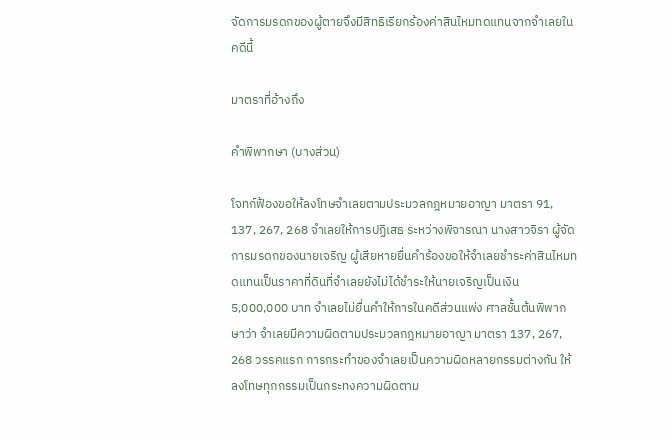จัดการมรดกของผู้ตายจึงมีสิทธิเรียกร้องค่าสินไหมทดแทนจากจำเลยในคดีนี้

มาตราที่อ้างถึง

คำพิพากษา (บางส่วน)

โจทก์ฟ้องขอให้ลงโทษจำเลยตามประมวลกฎหมายอาญา มาตรา 91, 137, 267, 268 จำเลยให้การปฏิเสธ ระหว่างพิจารณา นางสาวจิรา ผู้จัดการมรดกของนายเจริญ ผู้เสียหายยื่นคำร้องขอให้จำเลยชำระค่าสินไหมทดแทนเป็นราคาที่ดินที่จำเลยยังไม่ได้ชำระให้นายเจริญเป็นเงิน 5,000,000 บาท จำเลยไม่ยื่นคำให้การในคดีส่วนแพ่ง ศาลชั้นต้นพิพากษาว่า จำเลยมีความผิดตามประมวลกฎหมายอาญา มาตรา 137, 267, 268 วรรคแรก การกระทำของจำเลยเป็นความผิดหลายกรรมต่างกัน ให้ลงโทษทุกกรรมเป็นกระทงความผิดตาม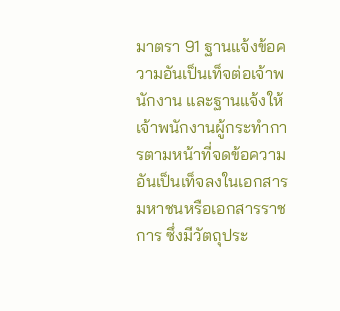มาตรา 91 ฐานแจ้งข้อความอันเป็นเท็จต่อเจ้าพนักงาน และฐานแจ้งให้เจ้าพนักงานผู้กระทำการตามหน้าที่จดข้อความอันเป็นเท็จลงในเอกสารมหาชนหรือเอกสารราชการ ซึ่งมีวัตถุประ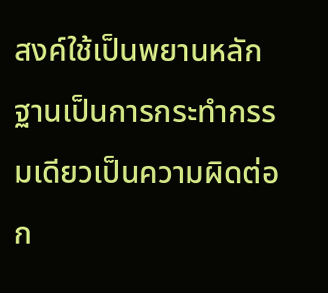สงค์ใช้เป็นพยานหลักฐานเป็นการกระทำกรรมเดียวเป็นความผิดต่อก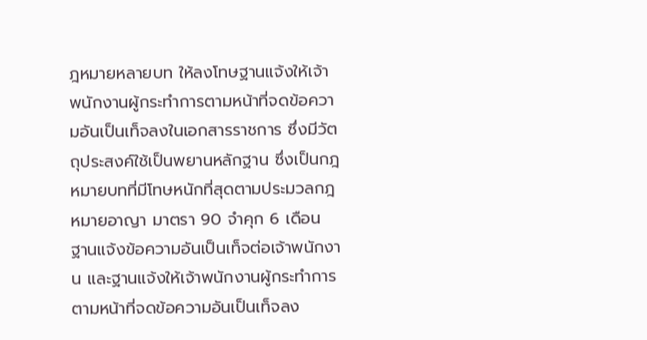ฎหมายหลายบท ให้ลงโทษฐานแจ้งให้เจ้าพนักงานผู้กระทำการตามหน้าที่จดข้อความอันเป็นเท็จลงในเอกสารราชการ ซึ่งมีวัตถุประสงค์ใช้เป็นพยานหลักฐาน ซึ่งเป็นกฎหมายบทที่มีโทษหนักที่สุดตามประมวลกฎหมายอาญา มาตรา 90 จำคุก 6 เดือน ฐานแจ้งข้อความอันเป็นเท็จต่อเจ้าพนักงาน และฐานแจ้งให้เจ้าพนักงานผู้กระทำการตามหน้าที่จดข้อความอันเป็นเท็จลง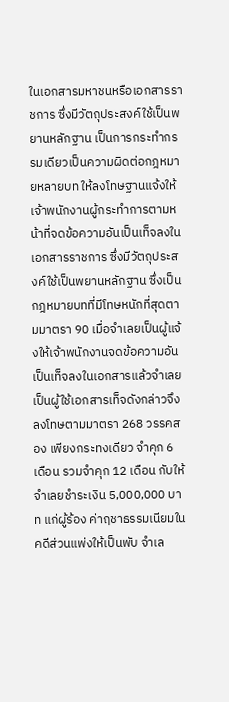ในเอกสารมหาชนหรือเอกสารราชการ ซึ่งมีวัตถุประสงค์ใช้เป็นพยานหลักฐาน เป็นการกระทำกรรมเดียวเป็นความผิดต่อกฎหมายหลายบท ให้ลงโทษฐานแจ้งให้เจ้าพนักงานผู้กระทำการตามหน้าที่จดข้อความอันเป็นเท็จลงในเอกสารราชการ ซึ่งมีวัตถุประสงค์ใช้เป็นพยานหลักฐาน ซึ่งเป็นกฎหมายบทที่มีโทษหนักที่สุดตามมาตรา 90 เมื่อจำเลยเป็นผู้แจ้งให้เจ้าพนักงานจดข้อความอันเป็นเท็จลงในเอกสารแล้วจำเลยเป็นผู้ใช้เอกสารเท็จดังกล่าวจึงลงโทษตามมาตรา 268 วรรคสอง เพียงกระทงเดียว จำคุก 6 เดือน รวมจำคุก 12 เดือน กับให้จำเลยชำระเงิน 5,000,000 บาท แก่ผู้ร้อง ค่าฤชาธรรมเนียมในคดีส่วนแพ่งให้เป็นพับ จำเล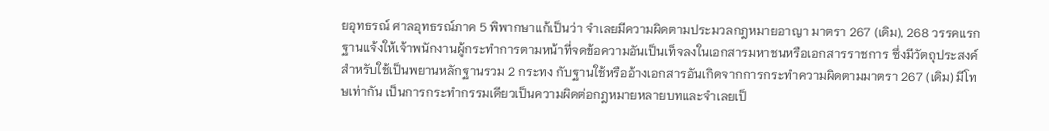ยอุทธรณ์ ศาลอุทธรณ์ภาค 5 พิพากษาแก้เป็นว่า จำเลยมีความผิดตามประมวลกฎหมายอาญา มาตรา 267 (เดิม), 268 วรรคแรก ฐานแจ้งให้เจ้าพนักงานผู้กระทำการตามหน้าที่จดข้อความอันเป็นเท็จลงในเอกสารมหาชนหรือเอกสารราชการ ซึ่งมีวัตถุประสงค์สำหรับใช้เป็นพยานหลักฐานรวม 2 กระทง กับฐานใช้หรืออ้างเอกสารอันเกิดจากการกระทำความผิดตามมาตรา 267 (เดิม) มีโทษเท่ากัน เป็นการกระทำกรรมเดียวเป็นความผิดต่อกฎหมายหลายบทและจำเลยเป็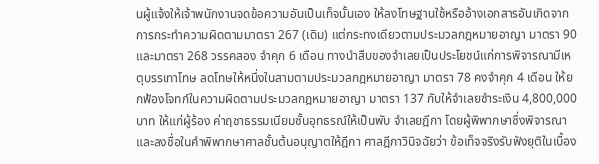นผู้แจ้งให้เจ้าพนักงานจดข้อความอันเป็นเท็จนั้นเอง ให้ลงโทษฐานใช้หรืออ้างเอกสารอันเกิดจากการกระทำความผิดตามมาตรา 267 (เดิม) แต่กระทงเดียวตามประมวลกฎหมายอาญา มาตรา 90 และมาตรา 268 วรรคสอง จำคุก 6 เดือน ทางนำสืบของจำเลยเป็นประโยชน์แก่การพิจารณามีเหตุบรรเทาโทษ ลดโทษให้หนึ่งในสามตามประมวลกฎหมายอาญา มาตรา 78 คงจำคุก 4 เดือน ให้ยกฟ้องโจทก์ในความผิดตามประมวลกฎหมายอาญา มาตรา 137 กับให้จำเลยชำระเงิน 4,800,000 บาท ให้แก่ผู้ร้อง ค่าฤชาธรรมเนียมชั้นอุทธรณ์ให้เป็นพับ จำเลยฎีกา โดยผู้พิพากษาซึ่งพิจารณาและลงชื่อในคำพิพากษาศาลชั้นต้นอนุญาตให้ฎีกา ศาลฎีกาวินิจฉัยว่า ข้อเท็จจริงรับฟังยุติในเบื้อง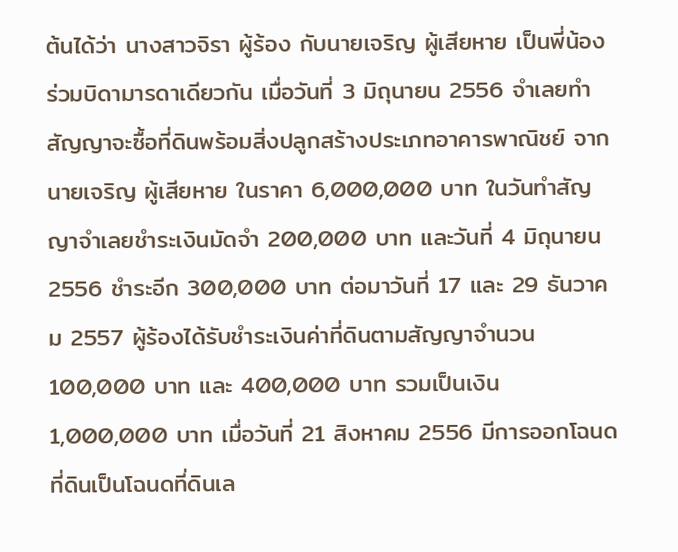ต้นได้ว่า นางสาวจิรา ผู้ร้อง กับนายเจริญ ผู้เสียหาย เป็นพี่น้องร่วมบิดามารดาเดียวกัน เมื่อวันที่ 3 มิถุนายน 2556 จำเลยทำสัญญาจะซื้อที่ดินพร้อมสิ่งปลูกสร้างประเภทอาคารพาณิชย์ จากนายเจริญ ผู้เสียหาย ในราคา 6,000,000 บาท ในวันทำสัญญาจำเลยชำระเงินมัดจำ 200,000 บาท และวันที่ 4 มิถุนายน 2556 ชำระอีก 300,000 บาท ต่อมาวันที่ 17 และ 29 ธันวาคม 2557 ผู้ร้องได้รับชำระเงินค่าที่ดินตามสัญญาจำนวน 100,000 บาท และ 400,000 บาท รวมเป็นเงิน 1,000,000 บาท เมื่อวันที่ 21 สิงหาคม 2556 มีการออกโฉนดที่ดินเป็นโฉนดที่ดินเล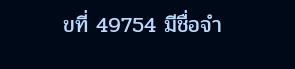ขที่ 49754 มีชื่อจำ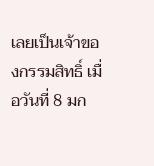เลยเป็นเจ้าของกรรมสิทธิ์ เมื่อวันที่ 8 มก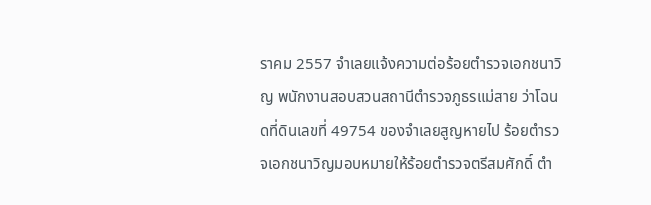ราคม 2557 จำเลยแจ้งความต่อร้อยตำรวจเอกชนาวิญ พนักงานสอบสวนสถานีตำรวจภูธรแม่สาย ว่าโฉนดที่ดินเลขที่ 49754 ของจำเลยสูญหายไป ร้อยตำรวจเอกชนาวิญมอบหมายให้ร้อยตำรวจตรีสมศักดิ์ ตำ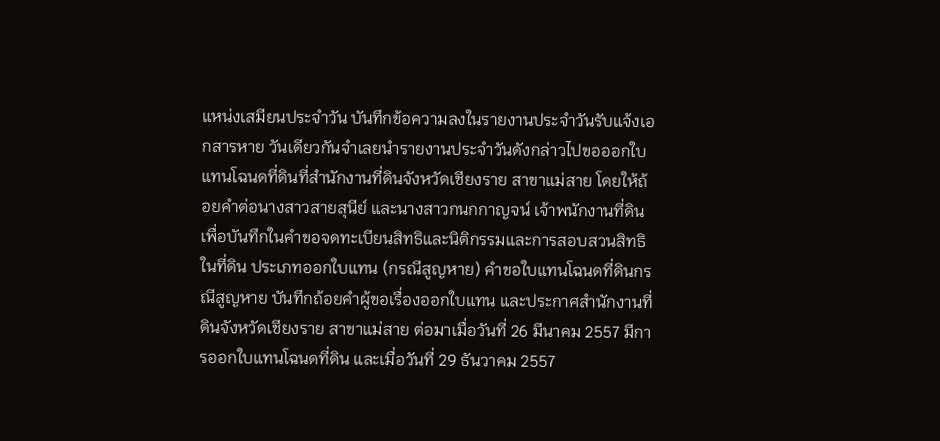แหน่งเสมียนประจำวัน บันทึกข้อความลงในรายงานประจำวันรับแจ้งเอกสารหาย วันเดียวกันจำเลยนำรายงานประจำวันดังกล่าวไปขอออกใบแทนโฉนดที่ดินที่สำนักงานที่ดินจังหวัดเชียงราย สาขาแม่สาย โดยให้ถ้อยคำต่อนางสาวสายสุนีย์ และนางสาวกนกกาญจน์ เจ้าพนักงานที่ดิน เพื่อบันทึกในคำขอจดทะเบียนสิทธิและนิติกรรมและการสอบสวนสิทธิในที่ดิน ประเภทออกใบแทน (กรณีสูญหาย) คำขอใบแทนโฉนดที่ดินกรณีสูญหาย บันทึกถ้อยคำผู้ขอเรื่องออกใบแทน และประกาศสำนักงานที่ดินจังหวัดเชียงราย สาขาแม่สาย ต่อมาเมื่อวันที่ 26 มีนาคม 2557 มีการออกใบแทนโฉนดที่ดิน และเมื่อวันที่ 29 ธันวาคม 2557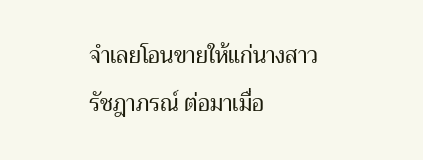จำเลยโอนขายให้แก่นางสาวรัชฎาภรณ์ ต่อมาเมื่อ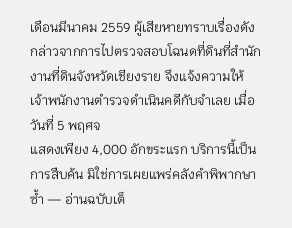เดือนมีนาคม 2559 ผู้เสียหายทราบเรื่องดังกล่าวจากการไปตรวจสอบโฉนดที่ดินที่สำนักงานที่ดินจังหวัดเชียงราย จึงแจ้งความให้เจ้าพนักงานตำรวจดำเนินคดีกับจำเลย เมื่อวันที่ 5 พฤศจ
แสดงเพียง 4,000 อักขระแรก บริการนี้เป็นการสืบค้น มิใช่การเผยแพร่คลังคำพิพากษาซ้ำ — อ่านฉบับเต็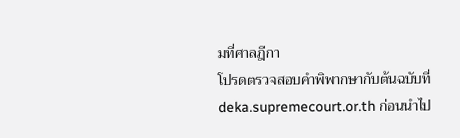มที่ศาลฎีกา
โปรดตรวจสอบคำพิพากษากับต้นฉบับที่ deka.supremecourt.or.th ก่อนนำไป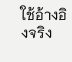ใช้อ้างอิงจริง